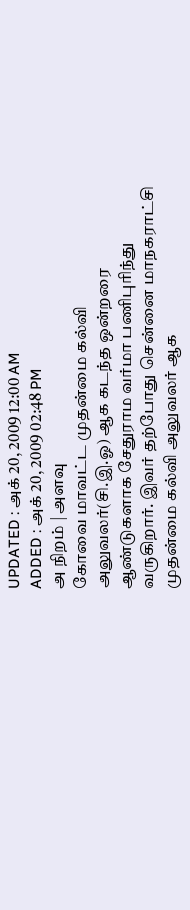UPDATED : அக் 20, 2009 12:00 AM
ADDED : அக் 20, 2009 02:48 PM
அ நிறம் | அளவு
கோவை மாவட்ட முதன்மை கல்வி அலுவலர்(சி.இ.ஓ) ஆக கடந்த ஒன்றரை ஆண்டுகளாக சேதுராம வர்மா பணிபுரிந்து வருகிறார். இவர் தற்போது சென்னை மாநகராட்சி முதன்மை கல்வி அலுவலர் ஆக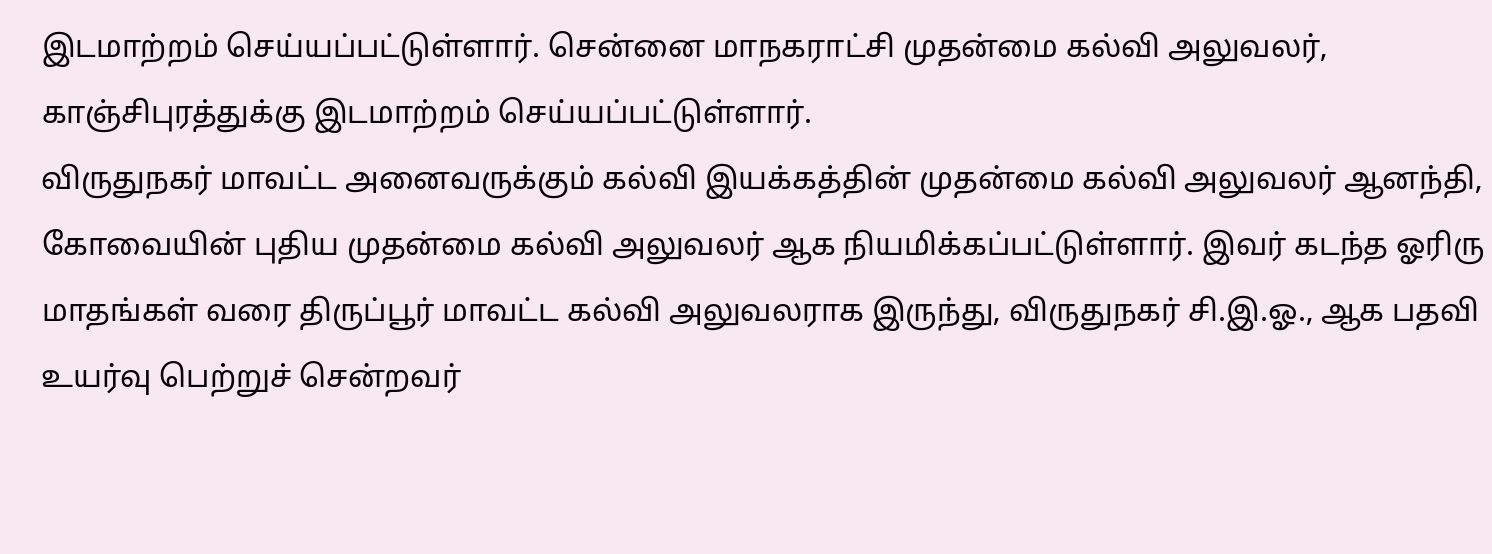இடமாற்றம் செய்யப்பட்டுள்ளார். சென்னை மாநகராட்சி முதன்மை கல்வி அலுவலர், காஞ்சிபுரத்துக்கு இடமாற்றம் செய்யப்பட்டுள்ளார்.
விருதுநகர் மாவட்ட அனைவருக்கும் கல்வி இயக்கத்தின் முதன்மை கல்வி அலுவலர் ஆனந்தி, கோவையின் புதிய முதன்மை கல்வி அலுவலர் ஆக நியமிக்கப்பட்டுள்ளார். இவர் கடந்த ஓரிரு மாதங்கள் வரை திருப்பூர் மாவட்ட கல்வி அலுவலராக இருந்து, விருதுநகர் சி.இ.ஓ., ஆக பதவி உயர்வு பெற்றுச் சென்றவர்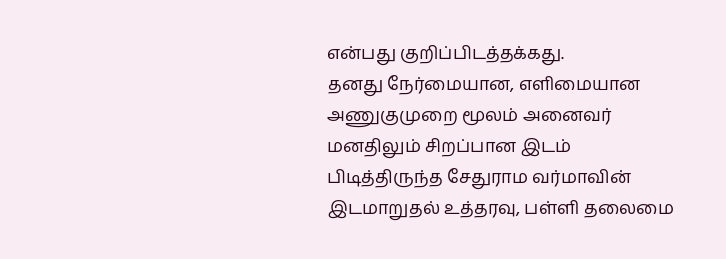என்பது குறிப்பிடத்தக்கது.
தனது நேர்மையான, எளிமையான அணுகுமுறை மூலம் அனைவர் மனதிலும் சிறப்பான இடம் பிடித்திருந்த சேதுராம வர்மாவின் இடமாறுதல் உத்தரவு, பள்ளி தலைமை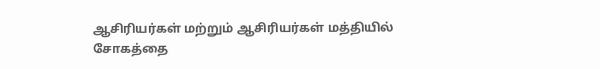ஆசிரியர்கள் மற்றும் ஆசிரியர்கள் மத்தியில் சோகத்தை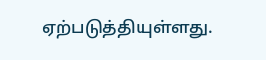ஏற்படுத்தியுள்ளது.